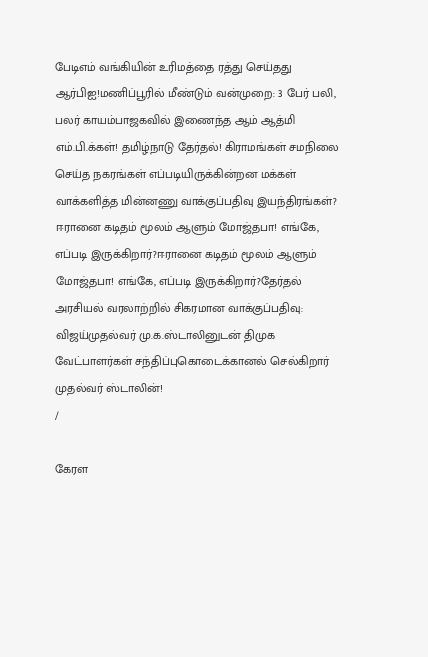பேடிஎம் வங்கியின் உரிமத்தை ரத்து செய்தது ஆர்பிஐ!மணிப்பூரில் மீண்டும் வன்முறை: 3 பேர் பலி, பலர் காயம்பாஜகவில் இணைந்த ஆம் ஆத்மி எம்.பி.க்கள்! தமிழ்நாடு தேர்தல்! கிராமங்கள் சமநிலை செய்த நகரங்கள் எப்படியிருக்கின்றன மக்கள் வாக்களித்த மின்னணு வாக்குப்பதிவு இயந்திரங்கள்? ஈரானை கடிதம் மூலம் ஆளும் மோஜ்தபா! எங்கே, எப்படி இருக்கிறார்?ஈரானை கடிதம் மூலம் ஆளும் மோஜ்தபா! எங்கே, எப்படி இருக்கிறார்?தேர்தல் அரசியல் வரலாற்றில் சிகரமான வாக்குப்பதிவு: விஜய்முதல்வர் மு.க.ஸ்டாலினுடன் திமுக வேட்பாளர்கள் சந்திப்புகொடைக்கானல் செல்கிறார் முதல்வர் ஸ்டாலின்!
/

கேரள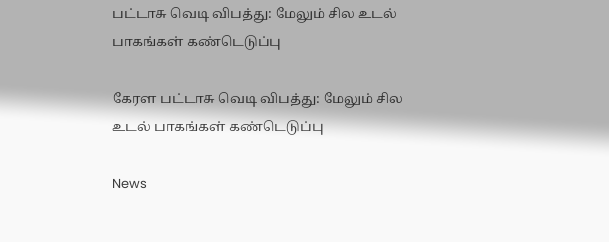பட்டாசு வெடி விபத்து: மேலும் சில உடல் பாகங்கள் கண்டெடுப்பு

கேரள பட்டாசு வெடி விபத்து: மேலும் சில உடல் பாகங்கள் கண்டெடுப்பு

News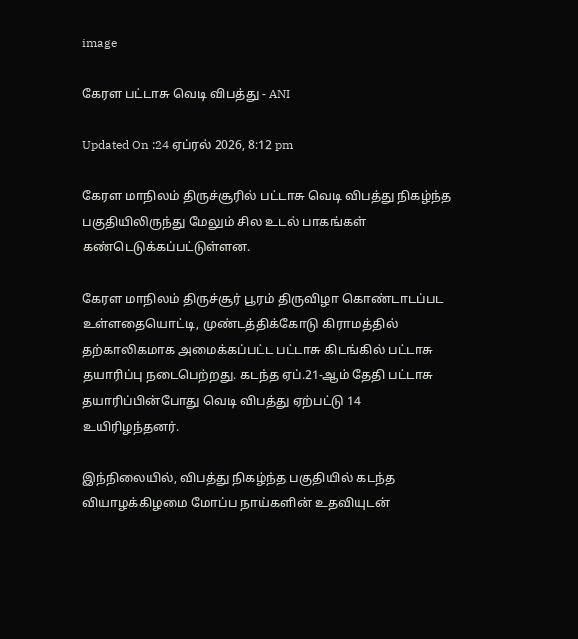image

கேரள பட்டாசு வெடி விபத்து - ANI

Updated On :24 ஏப்ரல் 2026, 8:12 pm

கேரள மாநிலம் திருச்சூரில் பட்டாசு வெடி விபத்து நிகழ்ந்த பகுதியிலிருந்து மேலும் சில உடல் பாகங்கள் கண்டெடுக்கப்பட்டுள்ளன.

கேரள மாநிலம் திருச்சூர் பூரம் திருவிழா கொண்டாடப்பட உள்ளதையொட்டி, முண்டத்திக்கோடு கிராமத்தில் தற்காலிகமாக அமைக்கப்பட்ட பட்டாசு கிடங்கில் பட்டாசு தயாரிப்பு நடைபெற்றது. கடந்த ஏப்.21-ஆம் தேதி பட்டாசு தயாரிப்பின்போது வெடி விபத்து ஏற்பட்டு 14 உயிரிழந்தனர்.

இந்நிலையில், விபத்து நிகழ்ந்த பகுதியில் கடந்த வியாழக்கிழமை மோப்ப நாய்களின் உதவியுடன்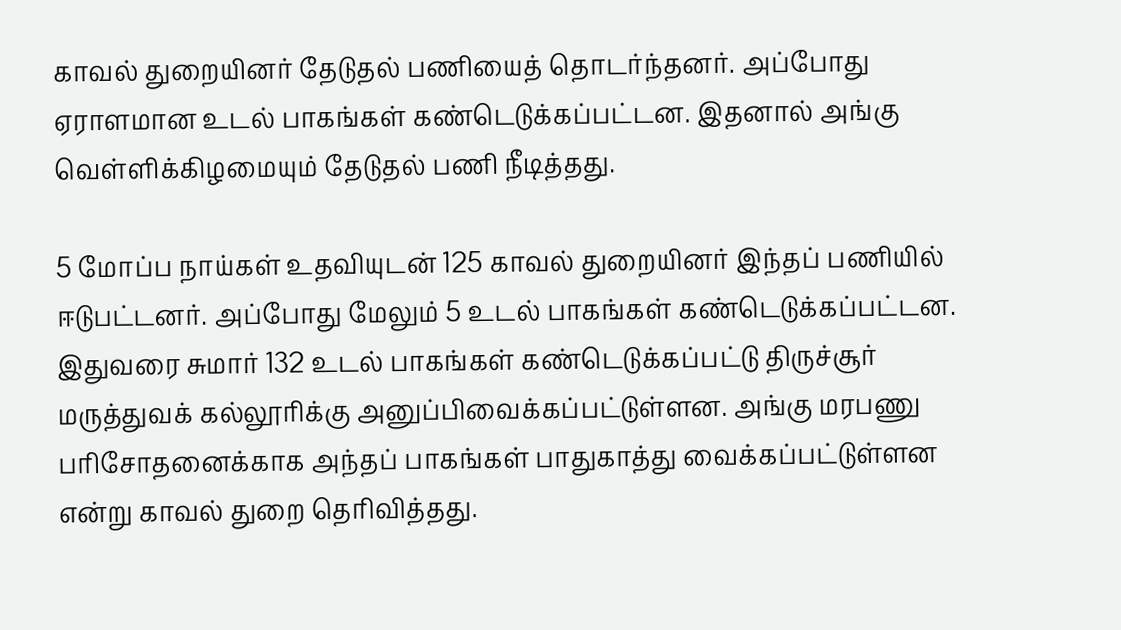காவல் துறையினர் தேடுதல் பணியைத் தொடர்ந்தனர். அப்போது ஏராளமான உடல் பாகங்கள் கண்டெடுக்கப்பட்டன. இதனால் அங்கு வெள்ளிக்கிழமையும் தேடுதல் பணி நீடித்தது.

5 மோப்ப நாய்கள் உதவியுடன் 125 காவல் துறையினர் இந்தப் பணியில் ஈடுபட்டனர். அப்போது மேலும் 5 உடல் பாகங்கள் கண்டெடுக்கப்பட்டன. இதுவரை சுமார் 132 உடல் பாகங்கள் கண்டெடுக்கப்பட்டு திருச்சூர் மருத்துவக் கல்லூரிக்கு அனுப்பிவைக்கப்பட்டுள்ளன. அங்கு மரபணு பரிசோதனைக்காக அந்தப் பாகங்கள் பாதுகாத்து வைக்கப்பட்டுள்ளன என்று காவல் துறை தெரிவித்தது.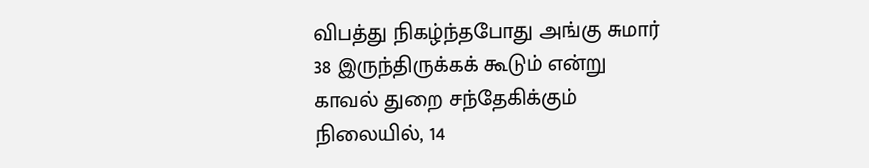விபத்து நிகழ்ந்தபோது அங்கு சுமார் 38 இருந்திருக்கக் கூடும் என்று காவல் துறை சந்தேகிக்கும் நிலையில், 14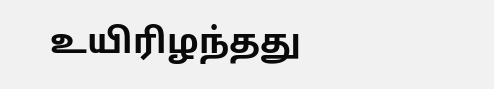உயிரிழந்தது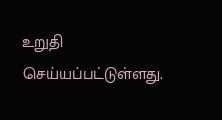உறுதி செய்யப்பட்டுள்ளது.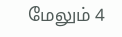மேலும் 4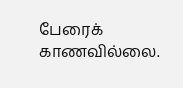பேரைக் காணவில்லை.